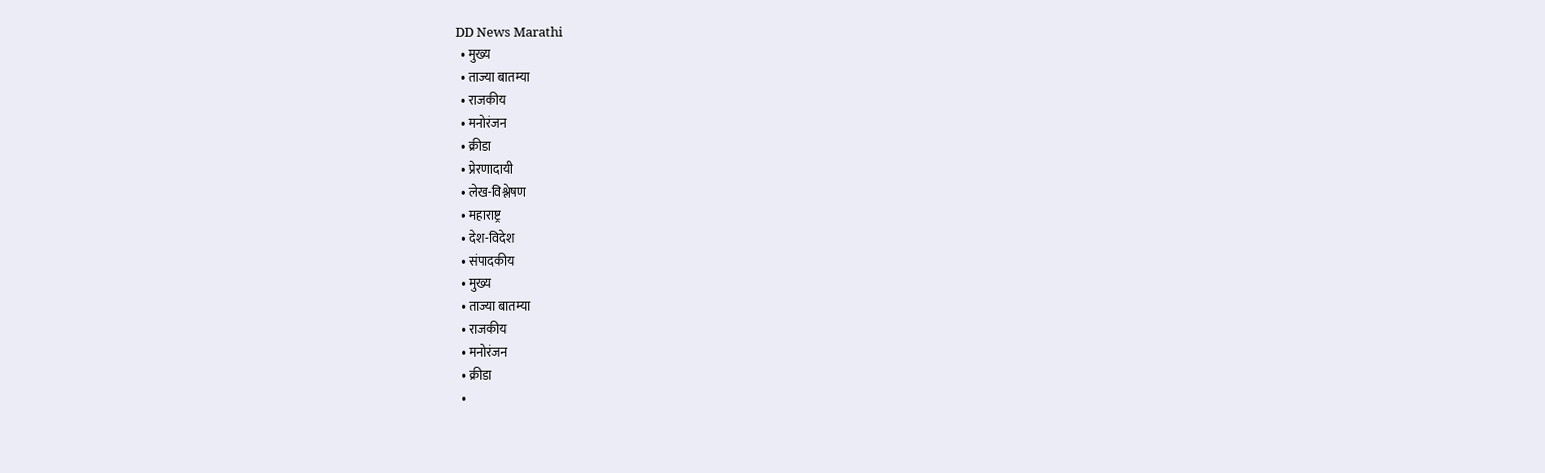DD News Marathi
  • मुख्य
  • ताज्या बातम्या
  • राजकीय
  • मनोरंजन
  • क्रीडा
  • प्रेरणादायी
  • लेख-विश्लेषण
  • महाराष्ट्र
  • देश-विदेश
  • संपादकीय
  • मुख्य
  • ताज्या बातम्या
  • राजकीय
  • मनोरंजन
  • क्रीडा
  •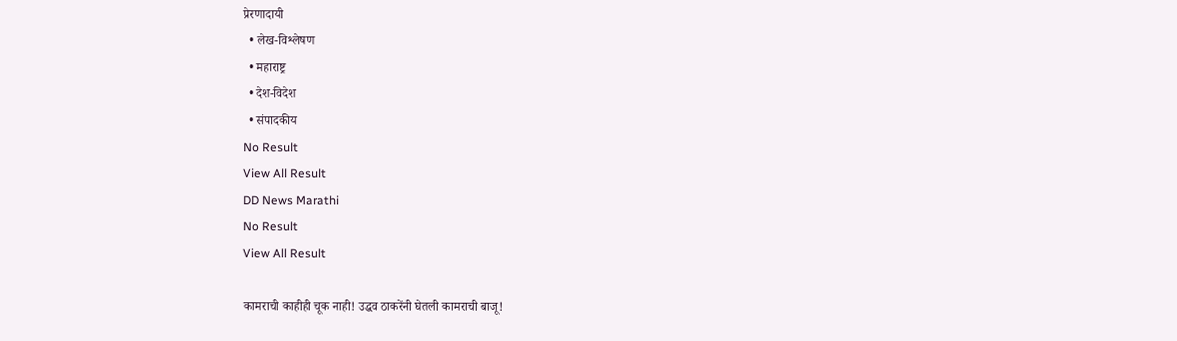प्रेरणादायी
  • लेख-विश्लेषण
  • महाराष्ट्र
  • देश-विदेश
  • संपादकीय
No Result
View All Result
DD News Marathi
No Result
View All Result

कामराची काहीही चूक नाही! उद्धव ठाकरेंनी घेतली कामराची बाजू!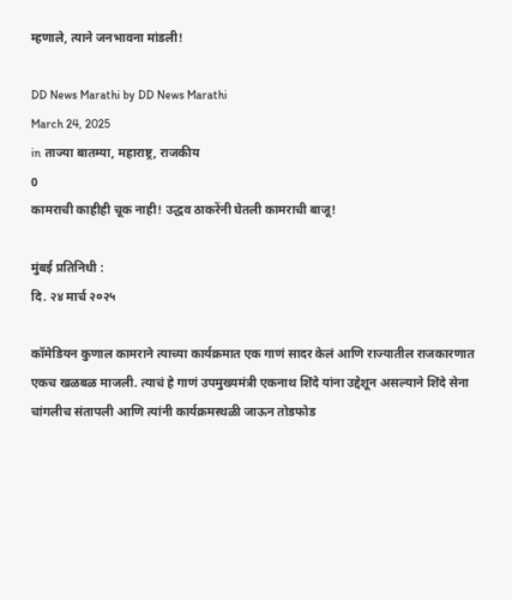म्हणाले, त्याने जनभावना मांडली!

DD News Marathi by DD News Marathi
March 24, 2025
in ताज्या बातम्या, महाराष्ट्र, राजकीय
0
कामराची काहीही चूक नाही! उद्धव ठाकरेंनी घेतली कामराची बाजू!

मुंबई प्रतिनिधी :
दि. २४ मार्च २०२५

कॉमेडियन कुणाल कामराने त्याच्या कार्यक्रमात एक गाणं सादर केलं आणि राज्यातील राजकारणात एकच खळबळ माजली. त्याचं हे गाणं उपमुख्यमंत्री एकनाथ शिंदे यांना उद्देशून असल्याने शिंदे सेना चांगलीच संतापली आणि त्यांनी कार्यक्रमस्थळी जाऊन तोडफोड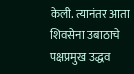केली. त्यानंतर आता शिवसेना उबाठाचे पक्षप्रमुख उद्धव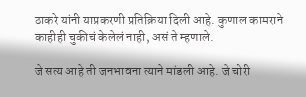ठाकरे यांनी याप्रकरणी प्रतिक्रिया दिली आहे. कुणाल कामराने काहीही चुकीचं केलेलं नाही, असं ते म्हणाले.

जे सत्य आहे ती जनभावना त्याने मांडली आहे. जे चोरी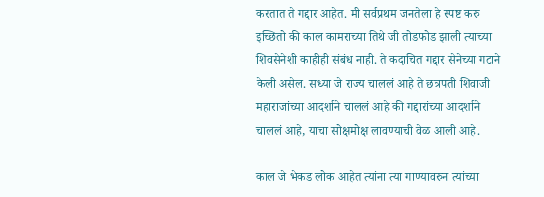करतात ते गद्दार आहेत. मी सर्वप्रथम जनतेला हे स्पष्ट करु इच्छितो की काल कामराच्या तिथे जी तोडफोड झाली त्याच्या शिवसेनेशी काहीही संबंध नाही. ते कदाचित गद्दार सेनेच्या गटाने केली असेल. सध्या जे राज्य चाललं आहे ते छत्रपती शिवाजी महाराजांच्या आदर्शाने चाललं आहे की गद्दारांच्या आदर्शाने चाललं आहे, याचा सोक्षमोक्ष लावण्याची वेळ आली आहे.

काल जे भेकड लोक आहेत त्यांना त्या गाण्यावरुन त्यांच्या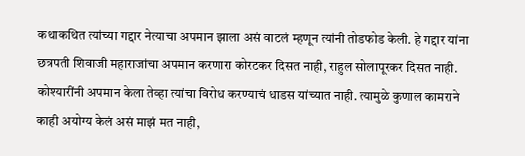कथाकथित त्यांच्या गद्दार नेत्याचा अपमान झाला असं वाटलं म्हणून त्यांनी तोडफोड केली. हे गद्दार यांना छत्रपती शिवाजी महाराजांचा अपमान करणारा कोरटकर दिसत नाही, राहुल सोलापूरकर दिसत नाही. कोश्यारींनी अपमान केला तेव्हा त्यांचा विरोध करण्याचं धाडस यांच्यात नाही. त्यामुळे कुणाल कामराने काही अयोग्य केलं असं माझं मत नाही,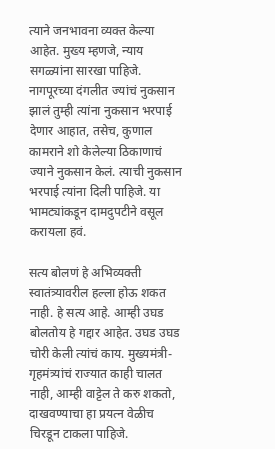त्याने जनभावना व्यक्त केल्या आहेत. मुख्य म्हणजे, न्याय सगळ्यांना सारखा पाहिजे. नागपूरच्या दंगलीत ज्यांचं नुकसान झालं तुम्ही त्यांना नुकसान भरपाई देणार आहात, तसेच, कुणाल कामराने शो केलेल्या ठिकाणाचं ज्याने नुकसान केलं. त्याची नुकसान भरपाई त्यांना दिली पाहिजे. या भामट्यांकडून दामदुपटीने वसूल करायला हवं.

सत्य बोलणं हे अभिव्यक्ती स्वातंत्र्यावरील हल्ला होऊ शकत नाही. हे सत्य आहे. आम्ही उघड बोलतोय हे गद्दार आहेत. उघड उघड चोरी केली त्यांचं काय. मुख्यमंत्री-गृहमंत्र्यांचं राज्यात काही चालत नाही, आम्ही वाट्टेल ते करु शकतो, दाखवण्याचा हा प्रयत्न वेळीच चिरडून टाकला पाहिजे.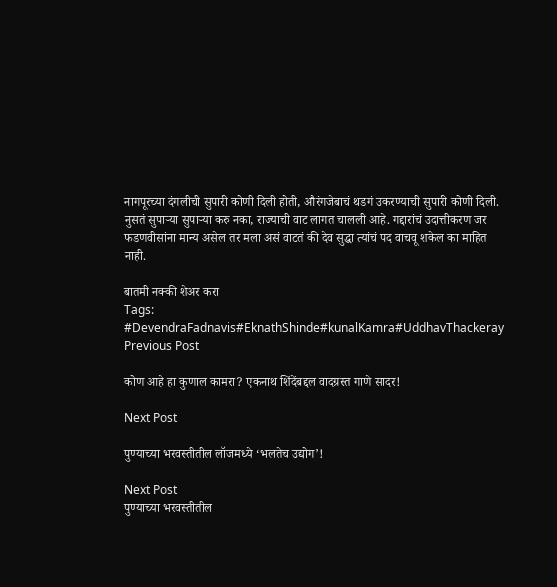नागपूरच्या दंगलीची सुपारी कोणी दिली होती, औरंगजेबाचं थडगं उकरण्याची सुपारी कोणी दिली. नुसतं सुपाऱ्या सुपाऱ्या करु नका, राज्याची वाट लागत चालली आहे. गद्दारांचं उदात्तीकरण जर फडणवीसांना मान्य असेल तर मला असं वाटतं की देव सुद्धा त्यांचं पद वाचवू शकेल का माहित नाही.

बातमी नक्की शेअर करा
Tags: #DevendraFadnavis#EknathShinde#kunalKamra#UddhavThackeray
Previous Post

कोण आहे हा कुणाल कामरा? एकनाथ शिंदेंबद्दल वादग्रस्त गाणे सादर!

Next Post

पुण्याच्या भरवस्तीतील लॉजमध्ये ‘भलतेच उद्योग’!

Next Post
पुण्याच्या भरवस्तीतील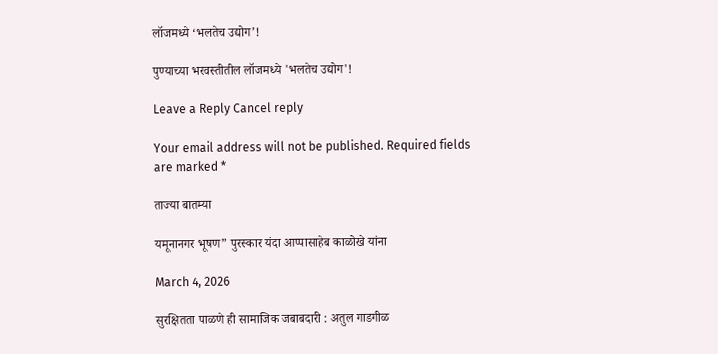लॉजमध्ये ‘भलतेच उद्योग’!

पुण्याच्या भरवस्तीतील लॉजमध्ये 'भलतेच उद्योग'!

Leave a Reply Cancel reply

Your email address will not be published. Required fields are marked *

ताज्या बातम्या

यमूनानगर भूषण” पुरस्कार यंदा आप्पासाहेब काळोखे यांना

March 4, 2026

सुरक्षितता पाळणे ही सामाजिक जबाबदारी : अतुल गाडगीळ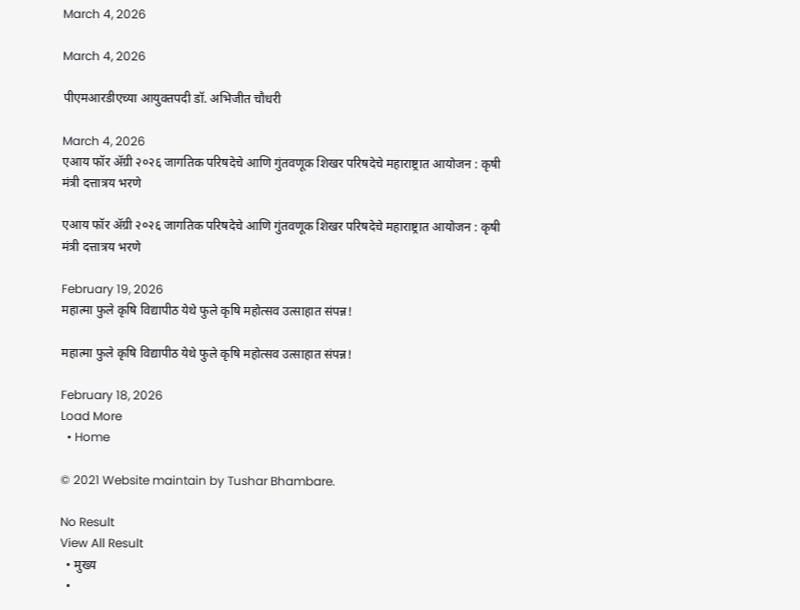March 4, 2026

March 4, 2026

पीएमआरडीएच्या आयुक्तपदी डॉ. अभिजीत चौधरी

March 4, 2026
एआय फॉर ॲग्री २०२६ जागतिक परिषदेचे आणि गुंतवणूक शिखर परिषदेचे महाराष्ट्रात आयोजन : कृषी मंत्री दत्तात्रय भरणे

एआय फॉर ॲग्री २०२६ जागतिक परिषदेचे आणि गुंतवणूक शिखर परिषदेचे महाराष्ट्रात आयोजन : कृषी मंत्री दत्तात्रय भरणे

February 19, 2026
महात्मा फुले कृषि विद्यापीठ येथे फुले कृषि महोत्सव उत्साहात संपन्न!

महात्मा फुले कृषि विद्यापीठ येथे फुले कृषि महोत्सव उत्साहात संपन्न!

February 18, 2026
Load More
  • Home

© 2021 Website maintain by Tushar Bhambare.

No Result
View All Result
  • मुख्य
  •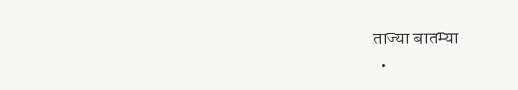ताज्या बातम्या
  •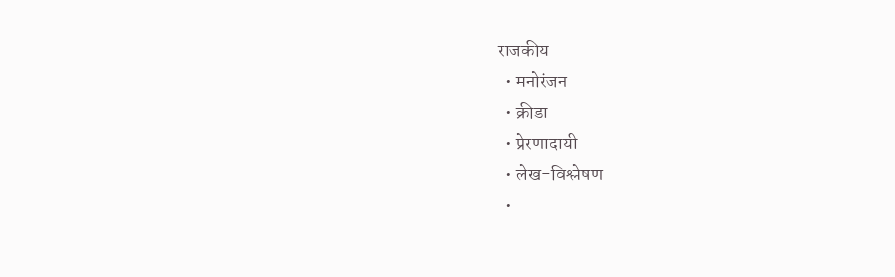राजकीय
  • मनोरंजन
  • क्रीडा
  • प्रेरणादायी
  • लेख-विश्लेषण
  •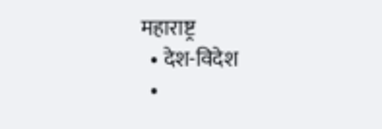महाराष्ट्र
  • देश-विदेश
  •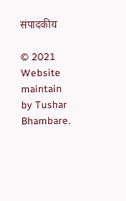संपादकीय

© 2021 Website maintain by Tushar Bhambare.